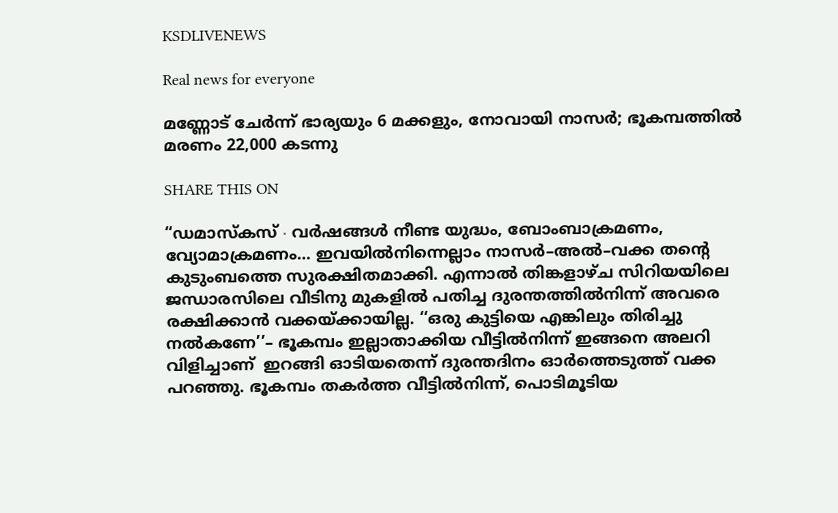KSDLIVENEWS

Real news for everyone

മണ്ണോട് ചേർന്ന് ഭാര്യയും 6 മക്കളും, നോവായി നാസർ; ഭൂകമ്പത്തിൽ മരണം 22,000 കടന്നു

SHARE THIS ON

“ഡമാസ്കസ് ∙ വർഷങ്ങൾ നീണ്ട യുദ്ധം, ബോംബാക്രമണം, വ്യോമാക്രമണം… ഇവയിൽനിന്നെല്ലാം നാസർ–അൽ–വക്ക തന്റെ കുടുംബത്തെ സുരക്ഷിതമാക്കി. എന്നാൽ തിങ്കളാഴ്ച സിറിയയിലെ ജന്ധാരസിലെ വീടിനു മുകളിൽ പതിച്ച ദുരന്തത്തിൽനിന്ന് അവരെ രക്ഷിക്കാൻ വക്കയ്ക്കായില്ല. ‘‘ഒരു കുട്ടിയെ എങ്കിലും തിരിച്ചു നൽകണേ’’– ഭൂകമ്പം ഇല്ലാതാക്കിയ വീട്ടിൽനിന്ന് ഇങ്ങനെ അലറി വിളിച്ചാണ്  ഇറങ്ങി ഓടിയതെന്ന് ദുരന്തദിനം ഓർത്തെടുത്ത് വക്ക പറഞ്ഞു. ഭൂകമ്പം തകർത്ത വീട്ടിൽനിന്ന്, പൊടിമൂടിയ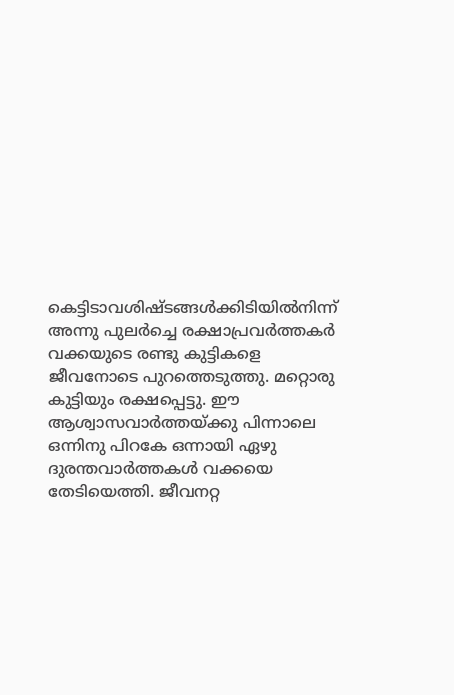കെട്ടിടാവശിഷ്ടങ്ങൾക്കിടിയിൽനിന്ന് അന്നു പുലർച്ചെ രക്ഷാപ്രവർത്തകർ വക്കയുടെ രണ്ടു കുട്ടികളെ ജീവനോടെ പുറത്തെടുത്തു. മറ്റൊരു കുട്ടിയും രക്ഷപ്പെട്ടു. ഈ ആശ്വാസവാർത്തയ്ക്കു പിന്നാലെ ഒന്നിനു പിറകേ ഒന്നായി ഏഴു ദുരന്തവാർത്തകൾ വക്കയെ തേടിയെത്തി. ജീവനറ്റ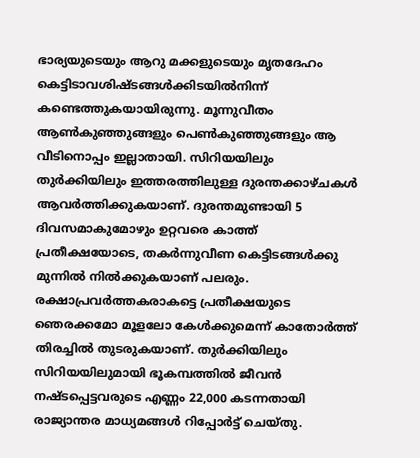ഭാര്യയുടെയും ആറു മക്കളുടെയും മൃതദേഹം കെട്ടിടാവശിഷ്ടങ്ങൾക്കിടയിൽനിന്ന് കണ്ടെത്തുകയായിരുന്നു. മൂന്നുവീതം ആൺകുഞ്ഞുങ്ങളും പെൺകുഞ്ഞുങ്ങളും ആ വീടിനൊപ്പം ഇല്ലാതായി. സിറിയയിലും തുർക്കിയിലും ഇത്തരത്തിലുള്ള ദുരന്തക്കാഴ്ചകൾ ആവർത്തിക്കുകയാണ്. ദുരന്തമുണ്ടായി 5 ദിവസമാകുമോഴും ഉറ്റവരെ കാത്ത് പ്രതീക്ഷയോടെ, തകർന്നുവീണ കെട്ടിടങ്ങൾക്കു മുന്നിൽ നിൽക്കുകയാണ് പലരും. രക്ഷാപ്രവർത്തകരാകട്ടെ പ്രതീക്ഷയുടെ ഞെരക്കമോ മൂളലോ കേൾക്കുമെന്ന് കാതോർത്ത് തിരച്ചിൽ‌ തുടരുകയാണ്. തുർക്കിയിലും സിറിയയിലുമായി ഭൂകമ്പത്തിൽ ജീവൻ നഷ്ടപ്പെട്ടവരുടെ എണ്ണം 22,000 കടന്നതായി രാജ്യാന്തര മാധ്യമങ്ങൾ റിപ്പോർട്ട് ചെയ്തു.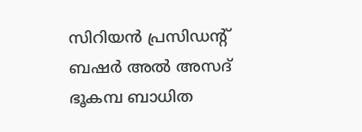സിറിയൻ പ്രസിഡന്റ് ബഷർ അൽ അസദ് ഭൂകമ്പ ബാധിത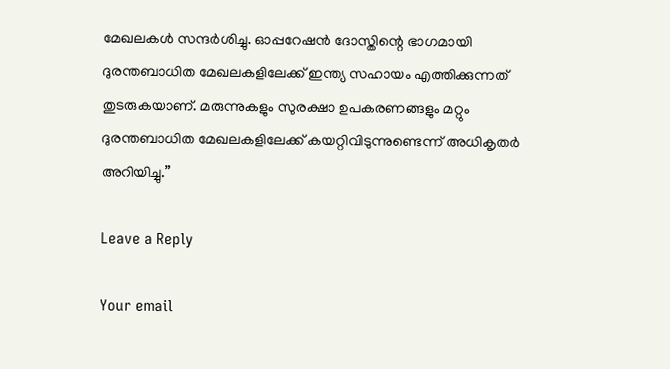മേഖലകൾ സന്ദർശിച്ചു‌. ഓപ്പറേഷൻ ദോസ്തിന്റെ ഭാഗമായി ദുരന്തബാധിത മേഖലകളിലേക്ക് ഇന്ത്യ സഹായം എത്തിക്കുന്നത് തുടരുകയാണ്. മരുന്നുകളും സുരക്ഷാ ഉപകരണങ്ങളും മറ്റും ദുരന്തബാധിത മേഖലകളിലേക്ക് കയറ്റിവിടുന്നുണ്ടെന്ന് അധികൃതർ അറിയിച്ചു.”

Leave a Reply

Your email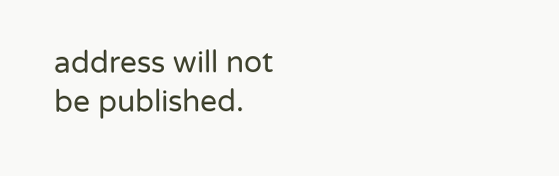address will not be published.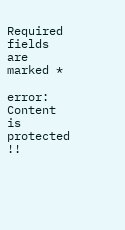Required fields are marked *

error: Content is protected !!